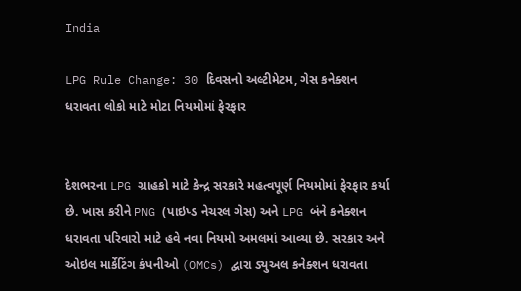India

LPG Rule Change: 30 દિવસનો અલ્ટીમેટમ, ગેસ કનેક્શન ધરાવતા લોકો માટે મોટા નિયમોમાં ફેરફાર


દેશભરના LPG ગ્રાહકો માટે કેન્દ્ર સરકારે મહત્વપૂર્ણ નિયમોમાં ફેરફાર કર્યા છે. ખાસ કરીને PNG (પાઇપ્ડ નેચરલ ગેસ) અને LPG બંને કનેક્શન ધરાવતા પરિવારો માટે હવે નવા નિયમો અમલમાં આવ્યા છે. સરકાર અને ઓઇલ માર્કેટિંગ કંપનીઓ (OMCs) દ્વારા ડ્યુઅલ કનેક્શન ધરાવતા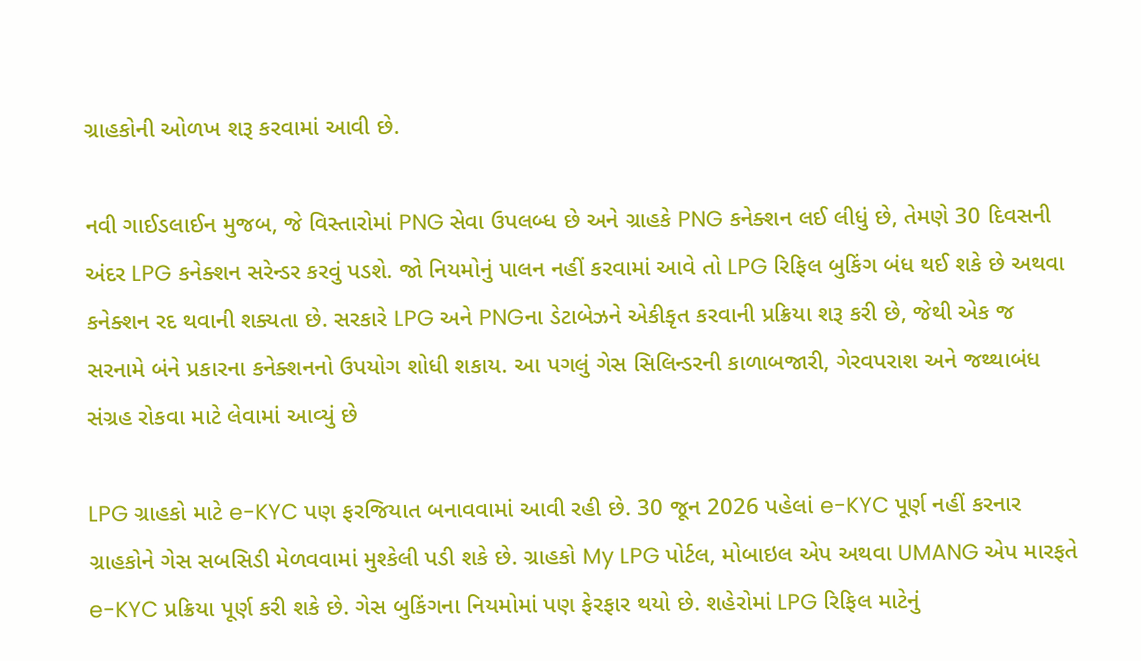ગ્રાહકોની ઓળખ શરૂ કરવામાં આવી છે.

નવી ગાઈડલાઈન મુજબ, જે વિસ્તારોમાં PNG સેવા ઉપલબ્ધ છે અને ગ્રાહકે PNG કનેક્શન લઈ લીધું છે, તેમણે 30 દિવસની અંદર LPG કનેક્શન સરેન્ડર કરવું પડશે. જો નિયમોનું પાલન નહીં કરવામાં આવે તો LPG રિફિલ બુકિંગ બંધ થઈ શકે છે અથવા કનેક્શન રદ થવાની શક્યતા છે. સરકારે LPG અને PNGના ડેટાબેઝને એકીકૃત કરવાની પ્રક્રિયા શરૂ કરી છે, જેથી એક જ સરનામે બંને પ્રકારના કનેક્શનનો ઉપયોગ શોધી શકાય. આ પગલું ગેસ સિલિન્ડરની કાળાબજારી, ગેરવપરાશ અને જથ્થાબંધ સંગ્રહ રોકવા માટે લેવામાં આવ્યું છે

LPG ગ્રાહકો માટે e-KYC પણ ફરજિયાત બનાવવામાં આવી રહી છે. 30 જૂન 2026 પહેલાં e-KYC પૂર્ણ નહીં કરનાર ગ્રાહકોને ગેસ સબસિડી મેળવવામાં મુશ્કેલી પડી શકે છે. ગ્રાહકો My LPG પોર્ટલ, મોબાઇલ એપ અથવા UMANG એપ મારફતે e-KYC પ્રક્રિયા પૂર્ણ કરી શકે છે. ગેસ બુકિંગના નિયમોમાં પણ ફેરફાર થયો છે. શહેરોમાં LPG રિફિલ માટેનું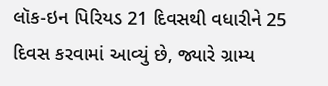લૉક-ઇન પિરિયડ 21 દિવસથી વધારીને 25 દિવસ કરવામાં આવ્યું છે, જ્યારે ગ્રામ્ય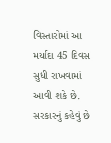વિસ્તારોમાં આ મર્યાદા 45 દિવસ સુધી રાખવામાં આવી શકે છે. સરકારનું કહેવું છે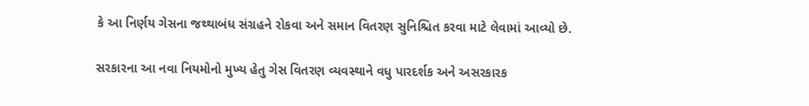કે આ નિર્ણય ગેસના જથ્થાબંધ સંગ્રહને રોકવા અને સમાન વિતરણ સુનિશ્ચિત કરવા માટે લેવામાં આવ્યો છે.

સરકારના આ નવા નિયમોનો મુખ્ય હેતુ ગેસ વિતરણ વ્યવસ્થાને વધુ પારદર્શક અને અસરકારક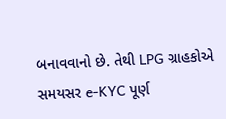બનાવવાનો છે. તેથી LPG ગ્રાહકોએ સમયસર e-KYC પૂર્ણ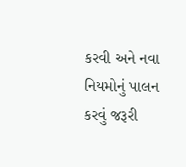કરવી અને નવા નિયમોનું પાલન કરવું જરૂરી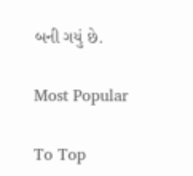બની ગયું છે.

Most Popular

To Top